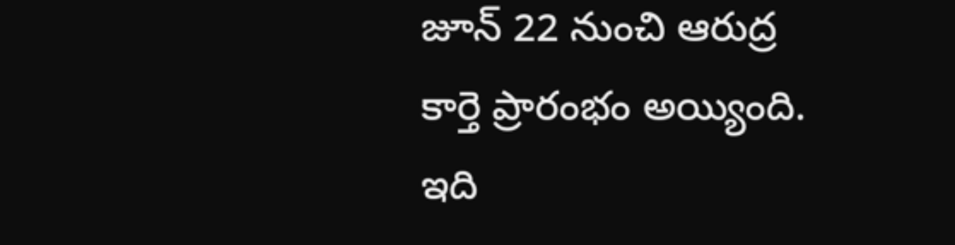జూన్ 22 నుంచి ఆరుద్ర కార్తె ప్రారంభం అయ్యింది. ఇది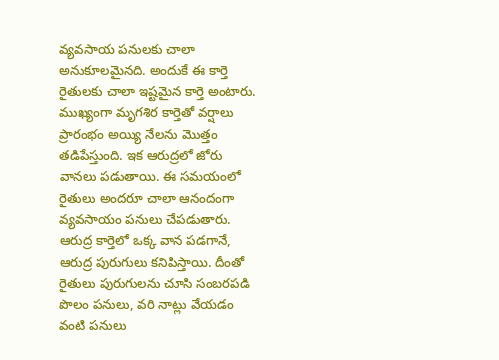వ్యవసాయ పనులకు చాలా అనుకూలమైనది. అందుకే ఈ కార్తె రైతులకు చాలా ఇష్టమైన కార్తె అంటారు.
ముఖ్యంగా మృగశిర కార్తెతో వర్షాలు ప్రారంభం అయ్యి నేలను మొత్తం తడిపేస్తుంది. ఇక ఆరుద్రలో జోరు వానలు పడుతాయి. ఈ సమయంలో రైతులు అందరూ చాలా ఆనందంగా వ్యవసాయం పనులు చేపడుతారు.
ఆరుద్ర కార్తెలో ఒక్క వాన పడగానే, ఆరుద్ర పురుగులు కనిపిస్తాయి. దీంతో రైతులు పురుగులను చూసి సంబరపడి పొలం పనులు, వరి నాట్లు వేయడం వంటి పనులు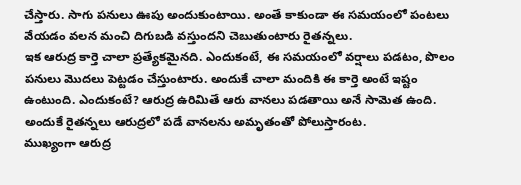చేస్తారు. సాగు పనులు ఊపు అందుకుంటాయి. అంతే కాకుండా ఈ సమయంలో పంటలు వేయడం వలన మంచి దిగుబడి వస్తుందని చెబుతుంటారు రైతన్నలు.
ఇక ఆరుద్ర కార్తె చాలా ప్రత్యేకమైనది. ఎందుకంటే, ఈ సమయంలో వర్షాలు పడటం, పొలం పనులు మొదలు పెట్టడం చేస్తుంటారు. అందుకే చాలా మందికి ఈ కార్తె అంటే ఇష్టం ఉంటుంది. ఎందుకంటే? ఆరుద్ర ఉరిమితే ఆరు వానలు పడతాయి అనే సామెత ఉంది. అందుకే రైతన్నలు ఆరుద్రలో పడే వానలను అమృతంతో పోలుస్తారంట.
ముఖ్యంగా ఆరుద్ర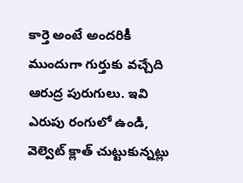కార్తె అంటే అందరికీ ముందుగా గుర్తుకు వచ్చేది ఆరుద్ర పురుగులు. ఇవి ఎరుపు రంగులో ఉండి, వెల్వెట్ క్లాత్ చుట్టుకున్నట్లు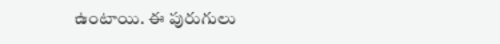ఉంటాయి. ఈ పురుగులు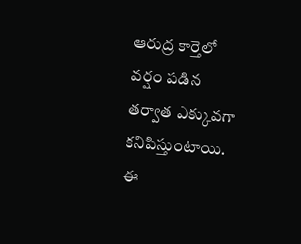ఆరుద్ర కార్తెలో వర్షం పడిన తర్వాత ఎక్కువగా కనిపిస్తుంటాయి. ఈ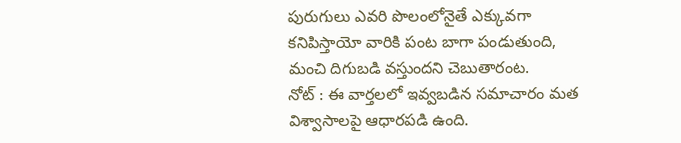పురుగులు ఎవరి పొలంలోనైతే ఎక్కువగా కనిపిస్తాయో వారికి పంట బాగా పండుతుంది, మంచి దిగుబడి వస్తుందని చెబుతారంట.
నోట్ : ఈ వార్తలలో ఇవ్వబడిన సమాచారం మత విశ్వాసాలపై ఆధారపడి ఉంది.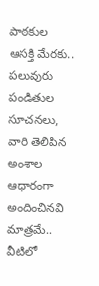పాఠకుల ఆసక్తి మేరకు.. పలువురు పండితుల సూచనలు, వారి తెలిపిన అంశాల ఆధారంగా అందించినవి మాత్రమే.. వీటిలో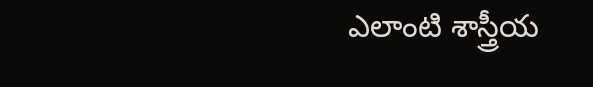ఎలాంటి శాస్త్రీయ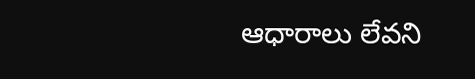ఆధారాలు లేవని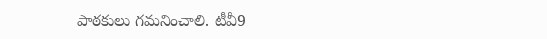పాఠకులు గమనించాలి. టీవీ9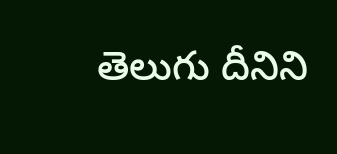తెలుగు దీనిని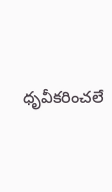ధృవీకరించలే